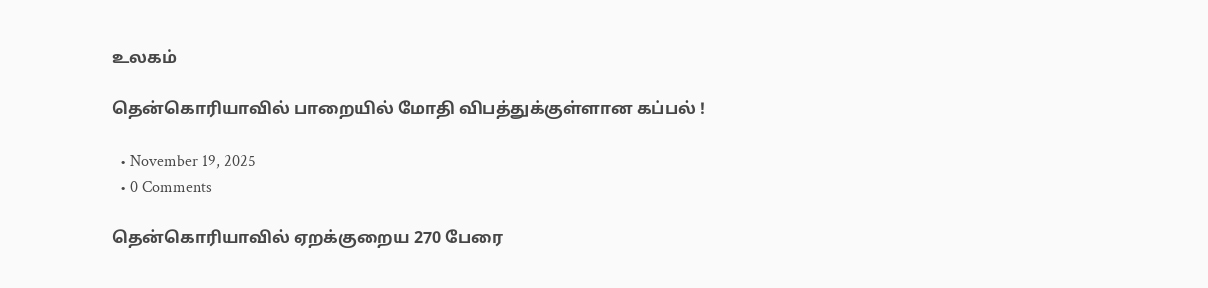உலகம்

தென்கொரியாவில் பாறையில் மோதி விபத்துக்குள்ளான கப்பல் !

  • November 19, 2025
  • 0 Comments

தென்கொரியாவில் ஏறக்குறைய 270 பேரை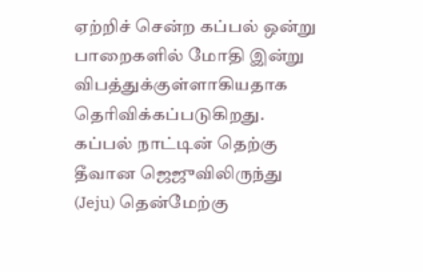ஏற்றிச் சென்ற கப்பல் ஒன்று பாறைகளில் மோதி இன்று விபத்துக்குள்ளாகியதாக தெரிவிக்கப்படுகிறது. கப்பல் நாட்டின் தெற்கு தீவான ஜெஜுவிலிருந்து (Jeju) தென்மேற்கு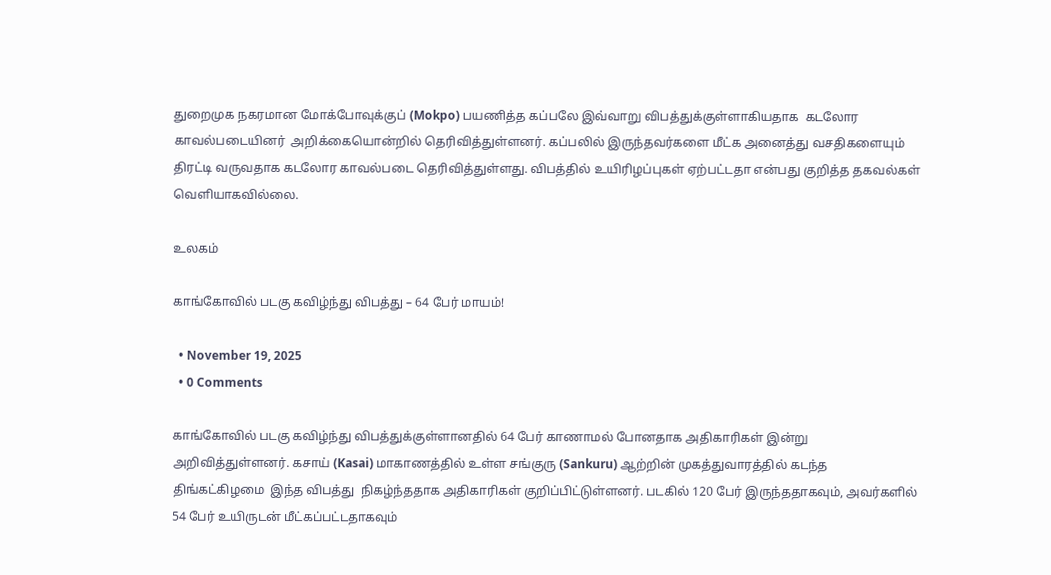துறைமுக நகரமான மோக்போவுக்குப் (Mokpo) பயணித்த கப்பலே இவ்வாறு விபத்துக்குள்ளாகியதாக  கடலோர காவல்படையினர்  அறிக்கையொன்றில் தெரிவித்துள்ளனர். கப்பலில் இருந்தவர்களை மீட்க அனைத்து வசதிகளையும் திரட்டி வருவதாக கடலோர காவல்படை தெரிவித்துள்ளது. விபத்தில் உயிரிழப்புகள் ஏற்பட்டதா என்பது குறித்த தகவல்கள் வெளியாகவில்லை.

உலகம்

காங்கோவில் படகு கவிழ்ந்து விபத்து – 64 பேர் மாயம்!

  • November 19, 2025
  • 0 Comments

காங்கோவில் படகு கவிழ்ந்து விபத்துக்குள்ளானதில் 64 பேர் காணாமல் போனதாக அதிகாரிகள் இன்று அறிவித்துள்ளனர். கசாய் (Kasai) மாகாணத்தில் உள்ள சங்குரு (Sankuru) ஆற்றின் முகத்துவாரத்தில் கடந்த திங்கட்கிழமை  இந்த விபத்து  நிகழ்ந்ததாக அதிகாரிகள் குறிப்பிட்டுள்ளனர். படகில் 120 பேர் இருந்ததாகவும், அவர்களில் 54 பேர் உயிருடன் மீட்கப்பட்டதாகவும்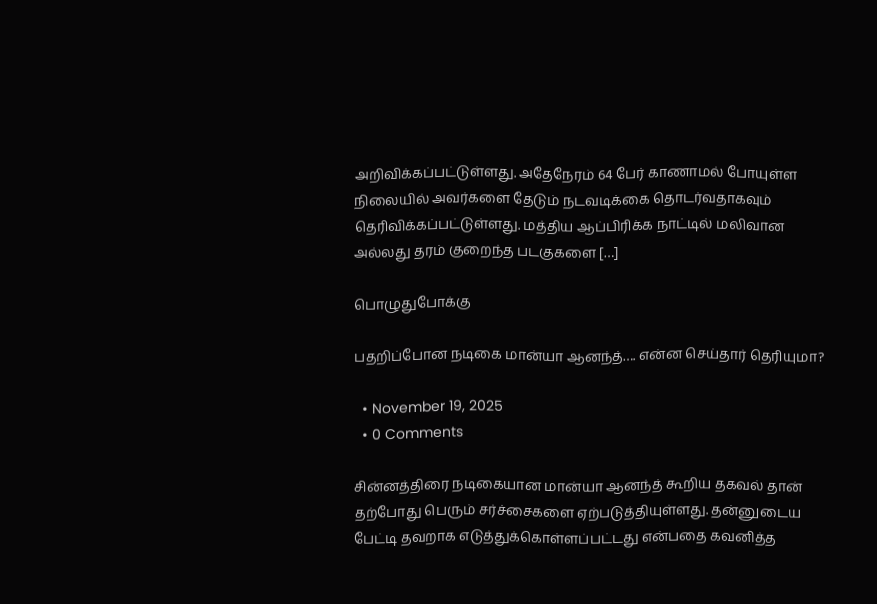அறிவிக்கப்பட்டுள்ளது. அதேநேரம் 64 பேர் காணாமல் போயுள்ள நிலையில் அவர்களை தேடும் நடவடிக்கை தொடர்வதாகவும் தெரிவிக்கப்பட்டுள்ளது. மத்திய ஆப்பிரிக்க நாட்டில் மலிவான அல்லது தரம் குறைந்த படகுகளை […]

பொழுதுபோக்கு

பதறிப்போன நடிகை மான்யா ஆனந்த்…. என்ன செய்தார் தெரியுமா?

  • November 19, 2025
  • 0 Comments

சின்னத்திரை நடிகையான மான்யா ஆனந்த் கூறிய தகவல் தான் தற்போது பெரும் சர்ச்சைகளை ஏற்படுத்தியுள்ளது. தன்னுடைய பேட்டி தவறாக எடுத்துக்கொள்ளப்பட்டது என்பதை கவனித்த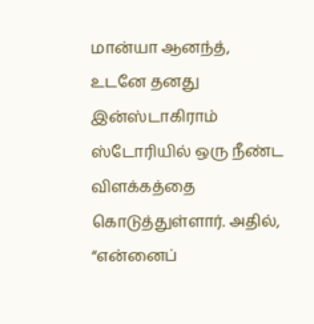மான்யா ஆனந்த், உடனே தனது இன்ஸ்டாகிராம் ஸ்டோரியில் ஒரு நீண்ட விளக்கத்தை கொடுத்துள்ளார். அதில், “என்னைப்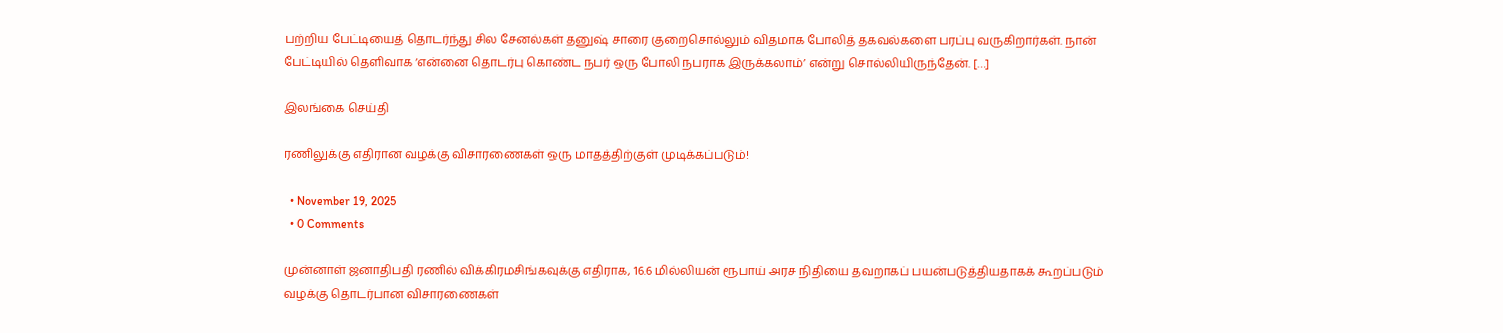பற்றிய பேட்டியைத் தொடர்ந்து சில சேனல்கள் தனுஷ் சாரை குறைசொல்லும் விதமாக போலித் தகவல்களை பரப்பு வருகிறார்கள். நான் பேட்டியில் தெளிவாக ‘என்னை தொடர்பு கொண்ட நபர் ஒரு போலி நபராக இருக்கலாம்’ என்று சொல்லியிருந்தேன். […]

இலங்கை செய்தி

ரணிலுக்கு எதிரான வழக்கு விசாரணைகள் ஒரு மாதத்திற்குள் முடிக்கப்படும்!

  • November 19, 2025
  • 0 Comments

முன்னாள் ஜனாதிபதி ரணில் விக்கிரமசிங்கவுக்கு எதிராக, 16.6 மில்லியன் ரூபாய் அரச நிதியை தவறாகப் பயன்படுத்தியதாகக் கூறப்படும் வழக்கு தொடர்பான விசாரணைகள்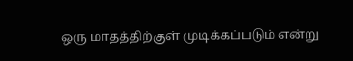ஒரு மாதத்திற்குள் முடிக்கப்படும் என்று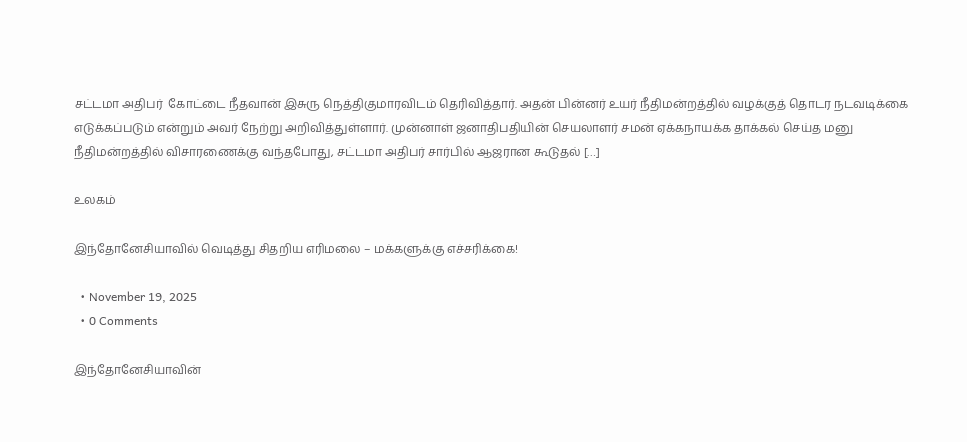சட்டமா அதிபர்  கோட்டை நீதவான் இசுரு நெத்திகுமாரவிடம் தெரிவித்தார். அதன் பின்னர் உயர் நீதிமன்றத்தில் வழக்குத் தொடர நடவடிக்கை எடுக்கப்படும் என்றும் அவர் நேற்று அறிவித்துள்ளார். முன்னாள் ஜனாதிபதியின் செயலாளர் சமன் ஏக்கநாயக்க தாக்கல் செய்த மனு நீதிமன்றத்தில் விசாரணைக்கு வந்தபோது, சட்டமா அதிபர் சார்பில் ஆஜரான கூடுதல் […]

உலகம்

இந்தோனேசியாவில் வெடித்து சிதறிய எரிமலை – மக்களுக்கு எச்சரிக்கை!

  • November 19, 2025
  • 0 Comments

இந்தோனேசியாவின்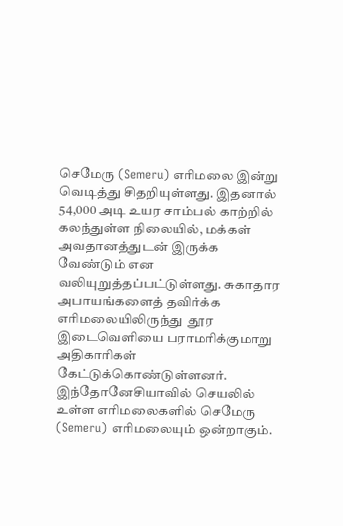செமேரு (Semeru) எரிமலை இன்று வெடித்து சிதறியுள்ளது. இதனால் 54,000 அடி உயர சாம்பல் காற்றில் கலந்துள்ள நிலையில், மக்கள் அவதானத்துடன் இருக்க வேண்டும் என வலியுறுத்தப்பட்டுள்ளது. சுகாதார அபாயங்களைத் தவிர்க்க எரிமலையிலிருந்து  தூர இடைவெளியை பராமரிக்குமாறு அதிகாரிகள் கேட்டுக்கொண்டுள்ளனர். இந்தோனேசியாவில் செயலில் உள்ள எரிமலைகளில் செமேரு (Semeru) எரிமலையும் ஒன்றாகும்.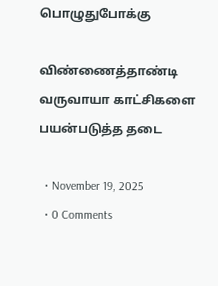பொழுதுபோக்கு

விண்ணைத்தாண்டி வருவாயா காட்சிகளை பயன்படுத்த தடை

  • November 19, 2025
  • 0 Comments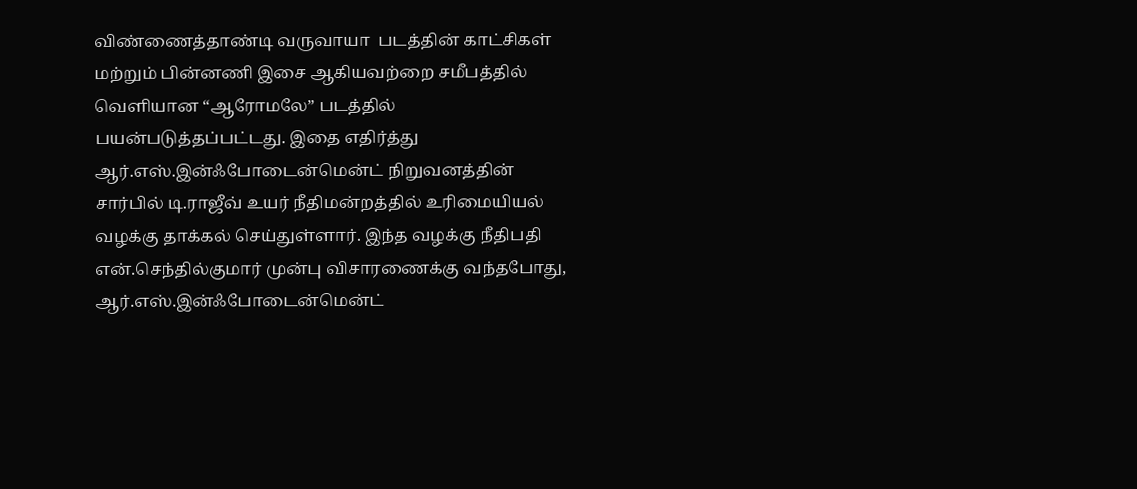விண்ணைத்தாண்டி வருவாயா  படத்தின் காட்சிகள் மற்றும் பின்னணி இசை ஆகியவற்றை சமீபத்தில் வெளியான “ஆரோமலே” படத்தில் பயன்படுத்தப்பட்டது. இதை எதிர்த்து ஆர்.எஸ்.இன்ஃபோடைன்மென்ட் நிறுவனத்தின் சார்பில் டி.ராஜீவ் உயர் நீதிமன்றத்தில் உரிமையியல் வழக்கு தாக்கல் செய்துள்ளார். இந்த வழக்கு நீதிபதி என்.செந்தில்குமார் முன்பு விசாரணைக்கு வந்தபோது, ஆர்.எஸ்.இன்ஃபோடைன்மென்ட்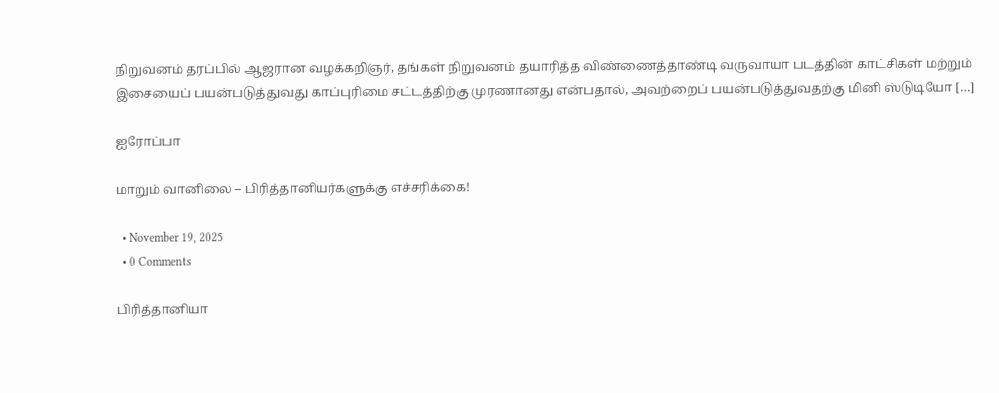நிறுவனம் தரப்பில் ஆஜரான வழக்கறிஞர், தங்கள் நிறுவனம் தயாரித்த விண்ணைத்தாண்டி வருவாயா படத்தின் காட்சிகள் மற்றும் இசையைப் பயன்படுத்துவது காப்புரிமை சட்டத்திற்கு முரணானது என்பதால், அவற்றைப் பயன்படுத்துவதற்கு மினி ஸ்டுடியோ […]

ஐரோப்பா

மாறும் வானிலை – பிரித்தானியர்களுக்கு எச்சரிக்கை!

  • November 19, 2025
  • 0 Comments

பிரித்தானியா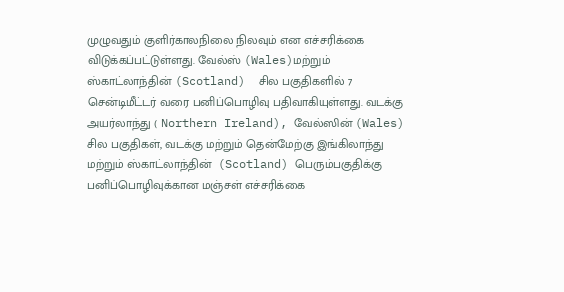முழுவதும் குளிர்காலநிலை நிலவும் என எச்சரிக்கை விடுக்கப்பட்டுள்ளது. வேல்ஸ் (Wales)மற்றும் ஸ்காட்லாந்தின் (Scotland)  சில பகுதிகளில் 7 சென்டிமீட்டர் வரை பனிப்பொழிவு பதிவாகியுள்ளது. வடக்கு அயர்லாந்து ( Northern Ireland), வேல்ஸின் (Wales)  சில பகுதிகள், வடக்கு மற்றும் தென்மேற்கு இங்கிலாந்து மற்றும் ஸ்காட்லாந்தின்  (Scotland) பெரும்பகுதிக்கு பனிப்பொழிவுக்கான மஞ்சள் எச்சரிக்கை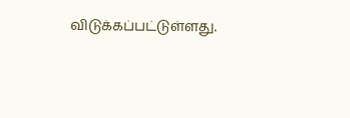விடுக்கப்பட்டுள்ளது.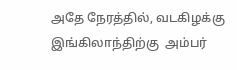அதே நேரத்தில், வடகிழக்கு இங்கிலாந்திற்கு  அம்பர்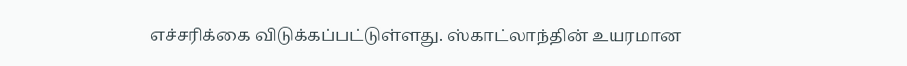எச்சரிக்கை விடுக்கப்பட்டுள்ளது. ஸ்காட்லாந்தின் உயரமான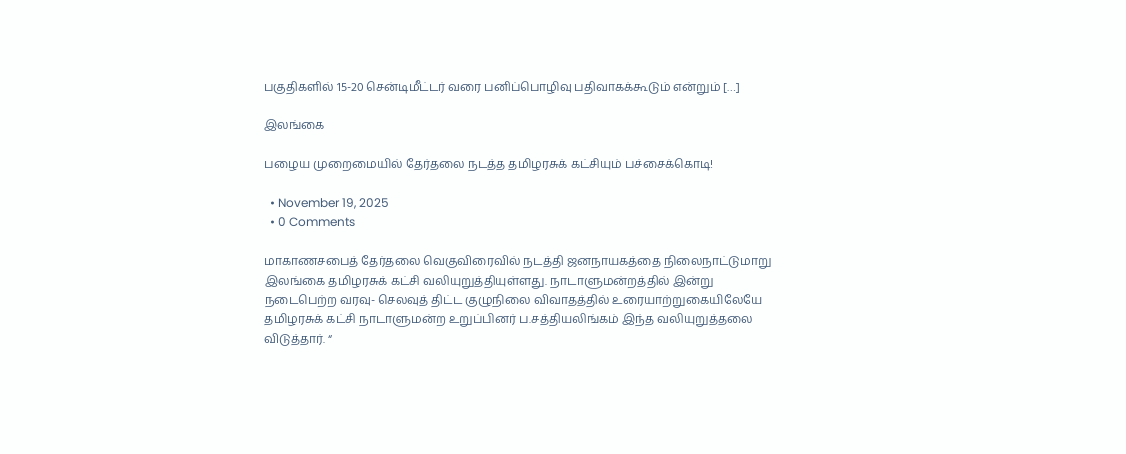பகுதிகளில் 15-20 சென்டிமீட்டர் வரை பனிப்பொழிவு பதிவாகக்கூடும் என்றும் […]

இலங்கை

பழைய முறைமையில் தேர்தலை நடத்த தமிழரசுக் கட்சியும் பச்சைக்கொடி!

  • November 19, 2025
  • 0 Comments

மாகாணசபைத் தேர்தலை வெகுவிரைவில் நடத்தி ஜனநாயகத்தை நிலைநாட்டுமாறு இலங்கை தமிழரசுக் கட்சி வலியுறுத்தியுள்ளது. நாடாளுமன்றத்தில் இன்று நடைபெற்ற வரவு- செலவுத் திட்ட குழுநிலை விவாதத்தில் உரையாற்றுகையிலேயே தமிழரசுக் கட்சி நாடாளுமன்ற உறுப்பினர் ப.சத்தியலிங்கம் இந்த வலியுறுத்தலை விடுத்தார். “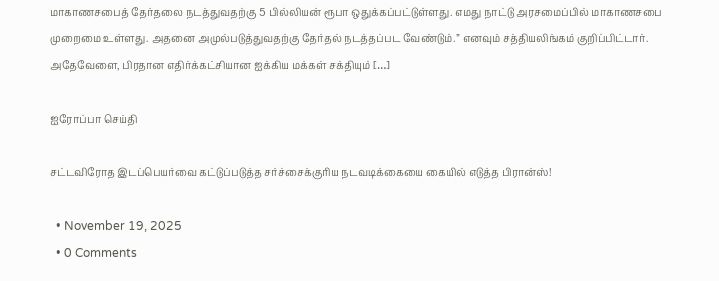மாகாணசபைத் தேர்தலை நடத்துவதற்கு 5 பில்லியன் ரூபா ஒதுக்கப்பட்டுள்ளது. எமது நாட்டு அரசமைப்பில் மாகாணசபை முறைமை உள்ளது. அதனை அமுல்படுத்துவதற்கு தேர்தல் நடத்தப்பட வேண்டும்.” எனவும் சத்தியலிங்கம் குறிப்பிட்டார். அதேவேளை, பிரதான எதிர்க்கட்சியான ஐக்கிய மக்கள் சக்தியும் […]

ஐரோப்பா செய்தி

சட்டவிரோத இடப்பெயர்வை கட்டுப்படுத்த சர்ச்சைக்குரிய நடவடிக்கையை கையில் எடுத்த பிரான்ஸ்!

  • November 19, 2025
  • 0 Comments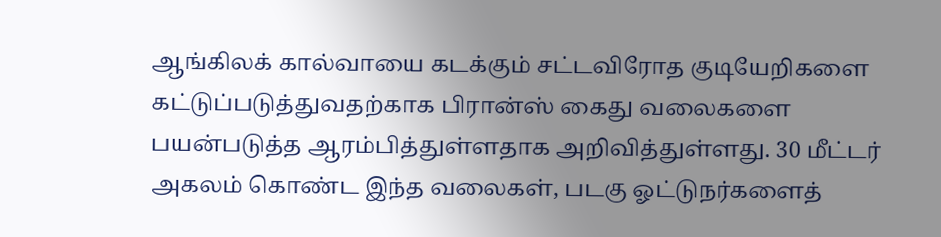ஆங்கிலக் கால்வாயை கடக்கும் சட்டவிரோத குடியேறிகளை கட்டுப்படுத்துவதற்காக பிரான்ஸ் கைது வலைகளை பயன்படுத்த ஆரம்பித்துள்ளதாக அறிவித்துள்ளது. 30 மீட்டர் அகலம் கொண்ட இந்த வலைகள், படகு ஓட்டுநர்களைத்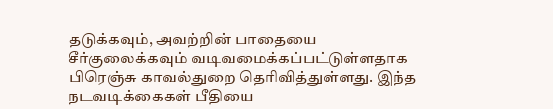தடுக்கவும், அவற்றின் பாதையை சீர்குலைக்கவும் வடிவமைக்கப்பட்டுள்ளதாக பிரெஞ்சு காவல்துறை தெரிவித்துள்ளது. இந்த நடவடிக்கைகள் பீதியை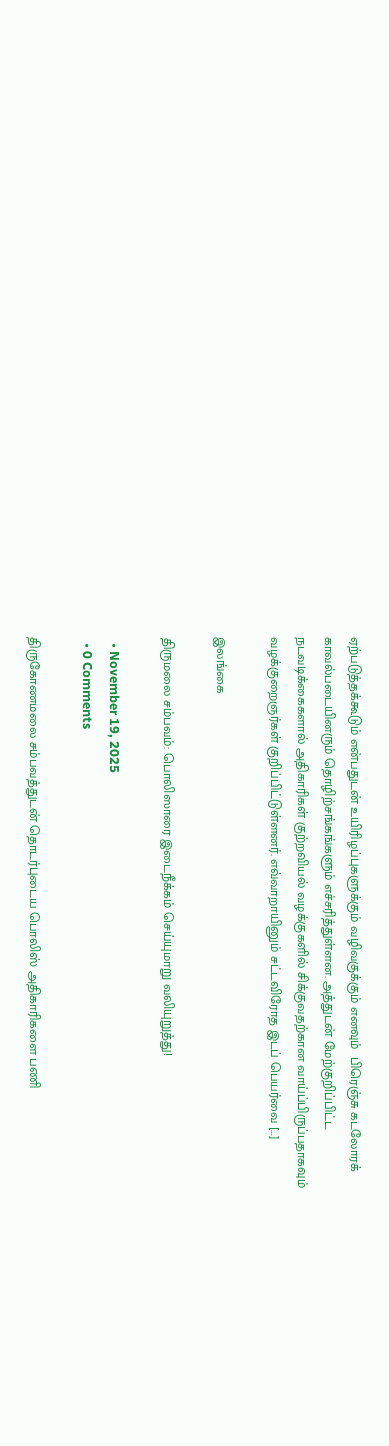ஏற்படுத்தக்கூடும் என்பதுடன் உயிரிழப்புகளுக்கும் வழிவகுக்கும் எனவும்  பிரெஞ்சு கடலோரக் காவல்படையினரும் தொழிற்சங்கங்களும் எச்சரித்துள்ளன. அத்துடன் மேற்குறிப்பிட்ட நடவடிக்கைகளால் அதிகாரிகள் குற்றவியல் வழக்குகளில் சிக்குவதற்கான வாய்ப்பிருப்பதாகவும் வழக்குறைஞர்கள் குறிப்பிட்டுள்ளனர். எவ்வாறாயினும் சட்டவிரோத இடப் பெயர்வை […]

இலங்கை

திருமலை சம்பவம்: பொலிஸாரை இடைநீக்கம் செய்யுமாறு வலியுறுத்து!

  • November 19, 2025
  • 0 Comments

திருகோணமலை சம்பவத்துடன் தொடர்புடைய பொலிஸ் அதிகாரிகளை பணி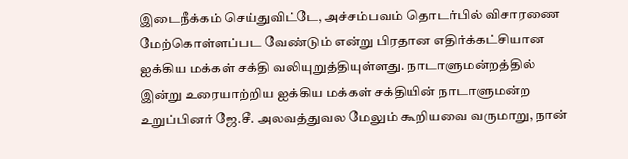இடைநீக்கம் செய்துவிட்டே, அச்சம்பவம் தொடர்பில் விசாரணை மேற்கொள்ளப்பட வேண்டும் என்று பிரதான எதிர்க்கட்சியான ஐக்கிய மக்கள் சக்தி வலியுறுத்தியுள்ளது. நாடாளுமன்றத்தில் இன்று உரையாற்றிய ஐக்கிய மக்கள் சக்தியின் நாடாளுமன்ற உறுப்பினர் ஜே.சீ. அலவத்துவல மேலும் கூறியவை வருமாறு, நான்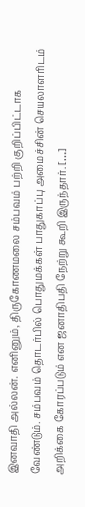இனவாதி அல்லன். எனினும், திருகோணமலை சம்பவம் பற்றி குறிப்பிட்டாக வேண்டும். சம்பவம் தொடர்பில் பொதுமக்கள் பாதுகாப்பு அமைச்சின் செயலாளரிடம் அறிக்கை கோரப்படும் என ஜனாதிபதி நேற்று கூறி இருந்தார். […]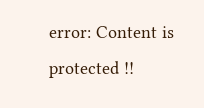error: Content is protected !!